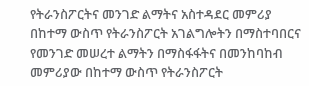የትራንስፖርትና መንገድ ልማትና አስተዳደር መምሪያ
በከተማ ውስጥ የትራንስፖርት አገልግሎትን በማስተባበርና የመንገድ መሠረተ ልማትን በማስፋፋትና በመንከባከብ
መምሪያው በከተማ ውስጥ የትራንስፖርት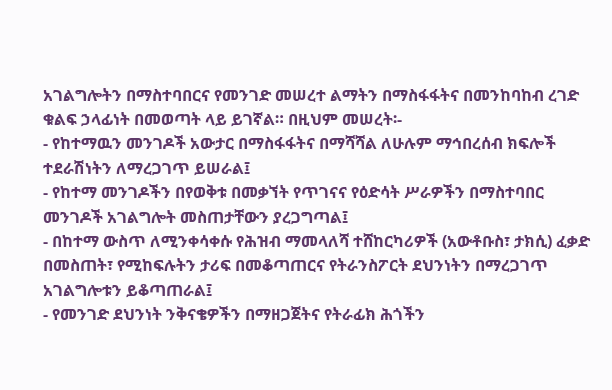አገልግሎትን በማስተባበርና የመንገድ መሠረተ ልማትን በማስፋፋትና በመንከባከብ ረገድ ቁልፍ ኃላፊነት በመወጣት ላይ ይገኛል። በዚህም መሠረት፡-
- የከተማዉን መንገዶች አውታር በማስፋፋትና በማሻሻል ለሁሉም ማኅበረሰብ ክፍሎች ተደራሽነትን ለማረጋገጥ ይሠራል፤
- የከተማ መንገዶችን በየወቅቱ በመቃኘት የጥገናና የዕድሳት ሥራዎችን በማስተባበር መንገዶች አገልግሎት መስጠታቸውን ያረጋግጣል፤
- በከተማ ውስጥ ለሚንቀሳቀሱ የሕዝብ ማመላለሻ ተሸከርካሪዎች (አውቶቡስ፣ ታክሲ) ፈቃድ በመስጠት፣ የሚከፍሉትን ታሪፍ በመቆጣጠርና የትራንስፖርት ደህንነትን በማረጋገጥ አገልግሎቱን ይቆጣጠራል፤
- የመንገድ ደህንነት ንቅናቄዎችን በማዘጋጀትና የትራፊክ ሕጎችን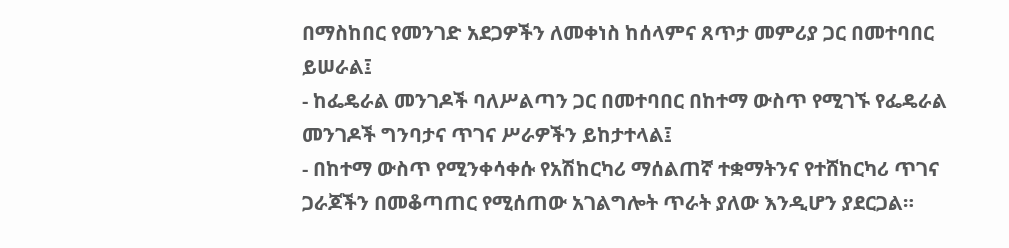በማስከበር የመንገድ አደጋዎችን ለመቀነስ ከሰላምና ጸጥታ መምሪያ ጋር በመተባበር ይሠራል፤
- ከፌዴራል መንገዶች ባለሥልጣን ጋር በመተባበር በከተማ ውስጥ የሚገኙ የፌዴራል መንገዶች ግንባታና ጥገና ሥራዎችን ይከታተላል፤
- በከተማ ውስጥ የሚንቀሳቀሱ የአሽከርካሪ ማሰልጠኛ ተቋማትንና የተሸከርካሪ ጥገና ጋራጆችን በመቆጣጠር የሚሰጠው አገልግሎት ጥራት ያለው እንዲሆን ያደርጋል።